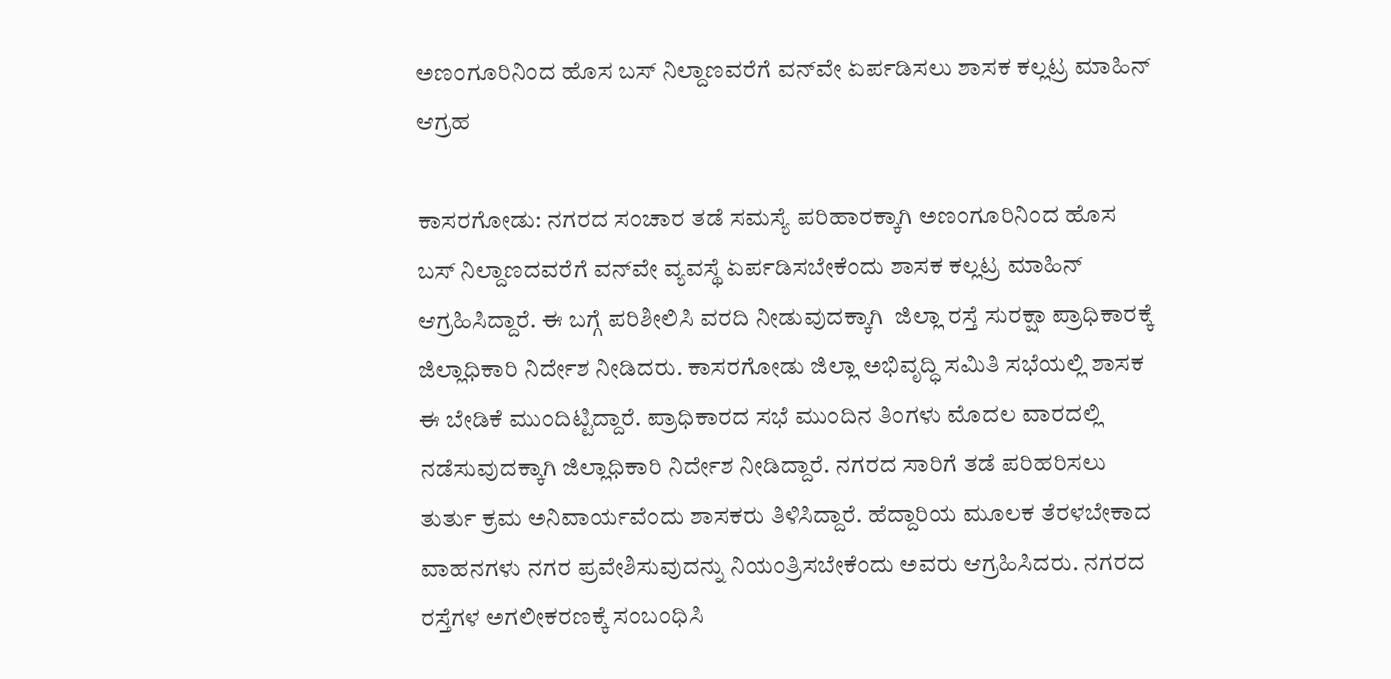ಅಣಂಗೂರಿನಿಂದ ಹೊಸ ಬಸ್ ನಿಲ್ದಾಣವರೆಗೆ ವನ್‌ವೇ ಏರ್ಪಡಿಸಲು ಶಾಸಕ ಕಲ್ಲಟ್ರ ಮಾಹಿನ್ ಆಗ್ರಹ

ಕಾಸರಗೋಡು: ನಗರದ ಸಂಚಾರ ತಡೆ ಸಮಸ್ಯೆ ಪರಿಹಾರಕ್ಕಾಗಿ ಅಣಂಗೂರಿನಿಂದ ಹೊಸ ಬಸ್ ನಿಲ್ದಾಣದವರೆಗೆ ವನ್‌ವೇ ವ್ಯವಸ್ಥೆ ಏರ್ಪಡಿಸಬೇಕೆಂದು ಶಾಸಕ ಕಲ್ಲಟ್ರ ಮಾಹಿನ್ ಆಗ್ರಹಿಸಿದ್ದಾರೆ. ಈ ಬಗ್ಗೆ ಪರಿಶೀಲಿಸಿ ವರದಿ ನೀಡುವುದಕ್ಕಾಗಿ  ಜಿಲ್ಲಾ ರಸ್ತೆ ಸುರಕ್ಷಾ ಪ್ರಾಧಿಕಾರಕ್ಕೆ ಜಿಲ್ಲಾಧಿಕಾರಿ ನಿರ್ದೇಶ ನೀಡಿದರು. ಕಾಸರಗೋಡು ಜಿಲ್ಲಾ ಅಭಿವೃದ್ಧಿ ಸಮಿತಿ ಸಭೆಯಲ್ಲಿ ಶಾಸಕ ಈ ಬೇಡಿಕೆ ಮುಂದಿಟ್ಟಿದ್ದಾರೆ. ಪ್ರಾಧಿಕಾರದ ಸಭೆ ಮುಂದಿನ ತಿಂಗಳು ಮೊದಲ ವಾರದಲ್ಲಿ ನಡೆಸುವುದಕ್ಕಾಗಿ ಜಿಲ್ಲಾಧಿಕಾರಿ ನಿರ್ದೇಶ ನೀಡಿದ್ದಾರೆ. ನಗರದ ಸಾರಿಗೆ ತಡೆ ಪರಿಹರಿಸಲು ತುರ್ತು ಕ್ರಮ ಅನಿವಾರ್ಯವೆಂದು ಶಾಸಕರು ತಿಳಿಸಿದ್ದಾರೆ. ಹೆದ್ದಾರಿಯ ಮೂಲಕ ತೆರಳಬೇಕಾದ ವಾಹನಗಳು ನಗರ ಪ್ರವೇಶಿಸುವುದನ್ನು ನಿಯಂತ್ರಿಸಬೇಕೆಂದು ಅವರು ಆಗ್ರಹಿಸಿದರು. ನಗರದ ರಸ್ತೆಗಳ ಅಗಲೀಕರಣಕ್ಕೆ ಸಂಬಂಧಿಸಿ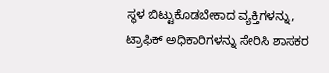ಸ್ಥಳ ಬಿಟ್ಟುಕೊಡಬೇಕಾದ ವ್ಯಕ್ತಿಗಳನ್ನು, ಟ್ರಾಫಿಕ್ ಅಧಿಕಾರಿಗಳನ್ನು ಸೇರಿಸಿ ಶಾಸಕರ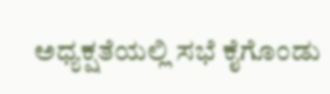ಅಧ್ಯಕ್ಷತೆಯಲ್ಲಿ ಸಭೆ ಕೈಗೊಂಡು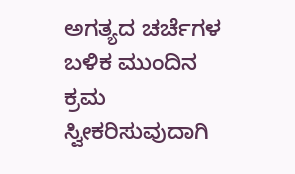ಅಗತ್ಯದ ಚರ್ಚೆಗಳ ಬಳಿಕ ಮುಂದಿನ ಕ್ರಮ ಸ್ವೀಕರಿಸುವುದಾಗಿ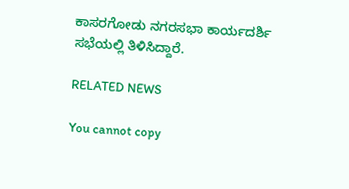ಕಾಸರಗೋಡು ನಗರಸಭಾ ಕಾರ್ಯದರ್ಶಿ ಸಭೆಯಲ್ಲಿ ತಿಳಿಸಿದ್ದಾರೆ.

RELATED NEWS

You cannot copy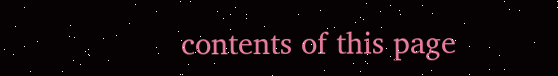contents of this page